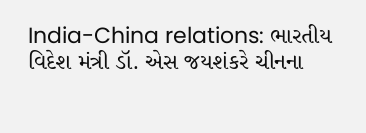India-China relations: ભારતીય વિદેશ મંત્રી ડૉ. એસ જયશંકરે ચીનના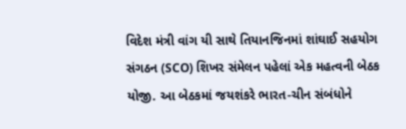વિદેશ મંત્રી વાંગ યી સાથે તિયાનજિનમાં શાંઘાઈ સહયોગ સંગઠન (SCO) શિખર સંમેલન પહેલાં એક મહત્વની બેઠક યોજી. આ બેઠકમાં જયશંકરે ભારત-ચીન સંબંધોને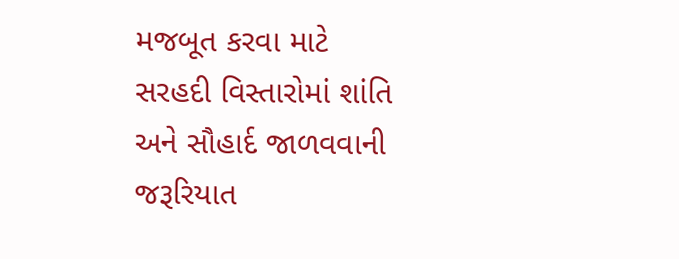મજબૂત કરવા માટે સરહદી વિસ્તારોમાં શાંતિ અને સૌહાર્દ જાળવવાની જરૂરિયાત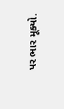પર ભાર મૂક્યો.